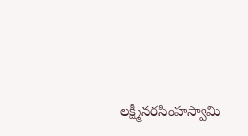లక్ష్మీనరసింహస్వామి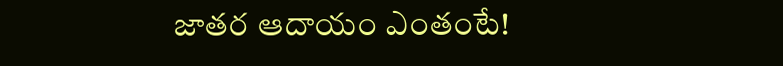జాతర ఆదాయం ఎంతంటే!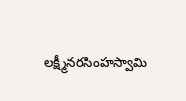లక్ష్మీనరసింహస్వామి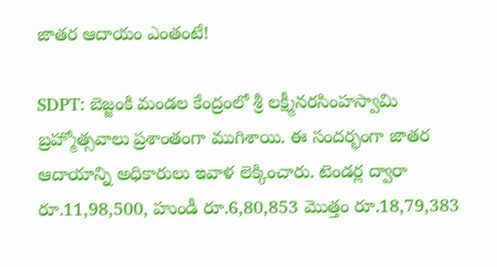జాతర ఆదాయం ఎంతంటే!

SDPT: బెజ్జంకి మండల కేంద్రంలో శ్రీ లక్ష్మీనరసింహస్వామి బ్రహ్మోత్సవాలు ప్రశాంతంగా ముగిశాయి. ఈ సందర్భంగా జాతర ఆదాయాన్ని అధికారులు ఇవాళ లెక్కించారు. టెండర్ల ద్వారా రూ.11,98,500, హుండీ రూ.6,80,853 మొత్తం రూ.18,79,383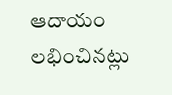ఆదాయం లభించినట్లు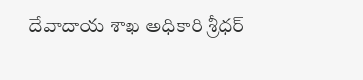దేవాదాయ శాఖ అధికారి శ్రీధర్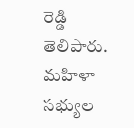రెడ్డి తెలిపారు. మహిళా సభ్యుల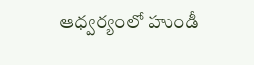ఆధ్వర్యంలో హుండీ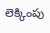లెక్కింపు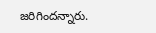జరిగిందన్నారు.